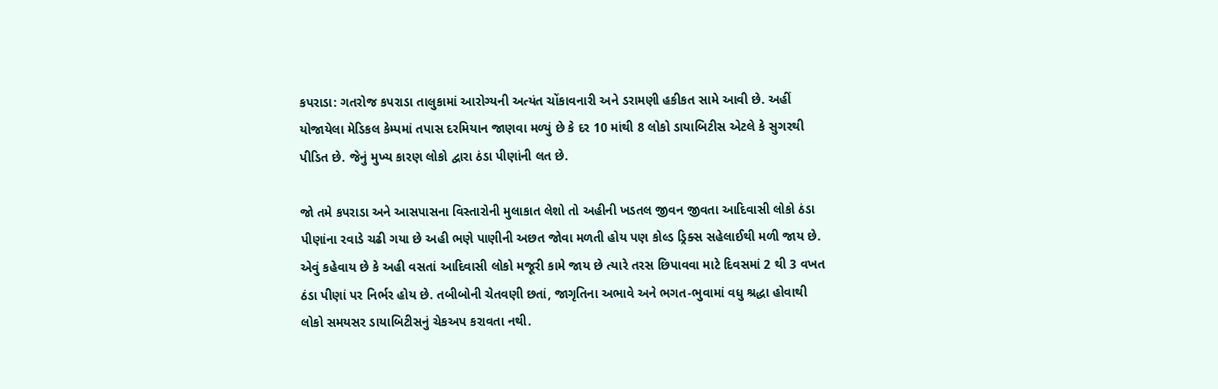કપરાડા: ગતરોજ કપરાડા તાલુકામાં આરોગ્યની અત્યંત ચોંકાવનારી અને ડરામણી હકીકત સામે આવી છે. અહીં યોજાયેલા મેડિકલ કેમ્પમાં તપાસ દરમિયાન જાણવા મળ્યું છે કે દર 10 માંથી 8 લોકો ડાયાબિટીસ એટલે કે સુગરથી પીડિત છે. જેનું મુખ્ય કારણ લોકો દ્વારા ઠંડા પીણાંની લત છે.

જો તમે કપરાડા અને આસપાસના વિસ્તારોની મુલાકાત લેશો તો અહીની ખડતલ જીવન જીવતા આદિવાસી લોકો ઠંડા પીણાંના રવાડે ચઢી ગયા છે અહી ભણે પાણીની અછત જોવા મળતી હોય પણ કોલ્ડ ડ્રિક્સ સહેલાઈથી મળી જાય છે. એવું કહેવાય છે કે અહી વસતાં આદિવાસી લોકો મજૂરી કામે જાય છે ત્યારે તરસ છિપાવવા માટે દિવસમાં 2 થી 3 વખત ઠંડા પીણાં પર નિર્ભર હોય છે. તબીબોની ચેતવણી છતાં, જાગૃતિના અભાવે અને ભગત-ભુવામાં વધુ શ્રદ્ધા હોવાથી લોકો સમયસર ડાયાબિટીસનું ચેકઅપ કરાવતા નથી.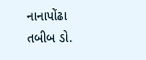નાનાપોંઢા તબીબ ડો.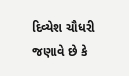દિવ્યેશ ચૌધરી જણાવે છે કે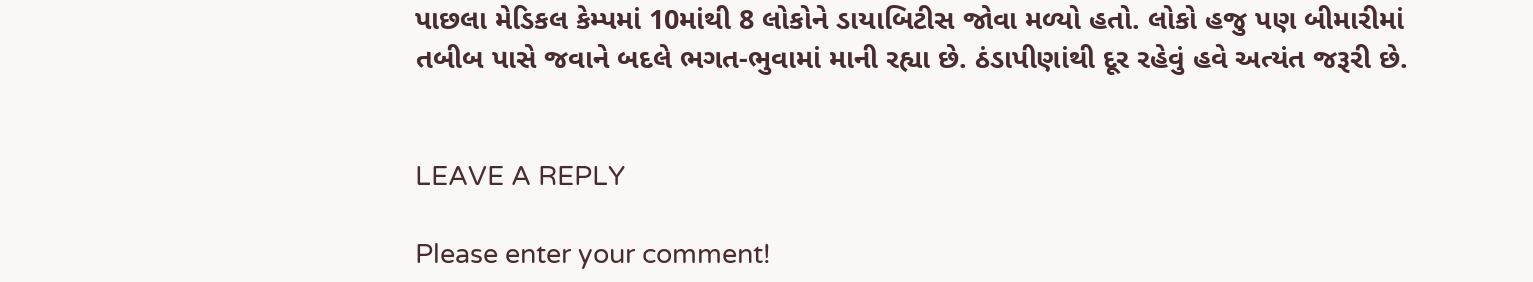પાછલા મેડિકલ કેમ્પમાં 10માંથી 8 લોકોને ડાયાબિટીસ જોવા મળ્યો હતો. લોકો હજુ પણ બીમારીમાં તબીબ પાસે જવાને બદલે ભગત-ભુવામાં માની રહ્યા છે. ઠંડાપીણાંથી દૂર રહેવું હવે અત્યંત જરૂરી છે.


LEAVE A REPLY

Please enter your comment!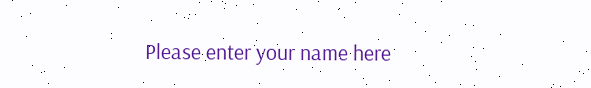Please enter your name here